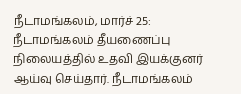நீடாமங்கலம், மார்ச் 25: நீடாமங்கலம் தீயணைப்பு நிலையத்தில் உதவி இயக்குனர் ஆய்வு செய்தார். நீடாமங்கலம்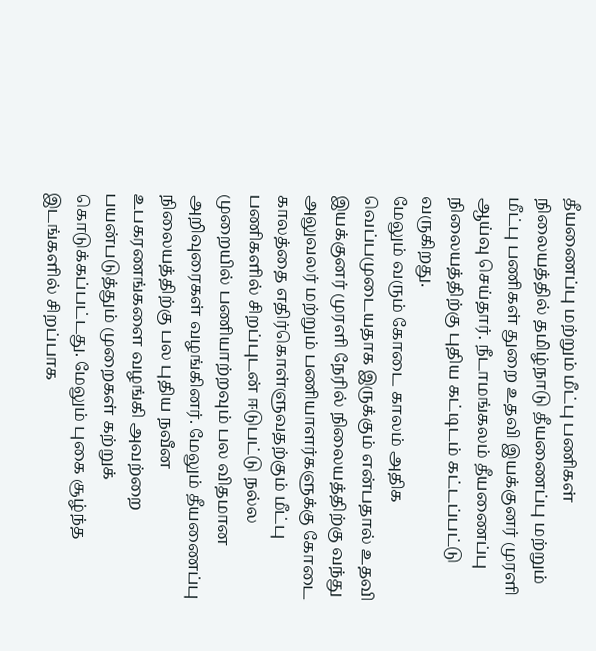தீயணைப்பு மற்றும் மீட்பு பணிகள் நிலையத்தில் தமிழ்நாடு தீயணைப்பு மற்றும் மீட்பு பணிகள் துறை உதவி இயக்குனர் முரளி ஆய்வு செய்தார். நீடாமங்கலம் தீயணைப்பு நிலையத்திற்கு புதிய கட்டிடம் கட்டப்பட்டு வருகிறது.
மேலும் வரும் கோடை காலம் அதிக வெப்பமுடையதாக இருக்கும் என்பதால் உதவி இயக்குனர் முரளி நேரில் நிலையத்திற்கு வந்து அலுவலர் மற்றும் பணியாளர்களுக்கு கோடை காலத்தை எதிர்கொள்ளுவதற்கும் மீட்பு பணிகளில் சிறப்புடன் ஈடுபட்டு நல்ல முறையில் பணியாற்றவும் பல விதமான அறிவுரைகள் வழங்கினர். மேலும் தீயணைப்பு நிலையத்திற்கு பல புதிய நவீன உபகரணங்களை வழங்கி அவற்றை பயன்படுத்தும் முறைகள் கற்றுக் கொடுக்கப்பட்டது. மேலும் புகை சூழ்ந்த இடங்களில் சிறப்பாக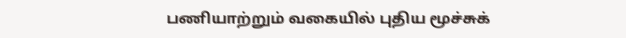பணியாற்றும் வகையில் புதிய மூச்சுக்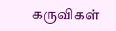கருவிகள்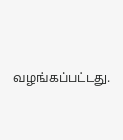வழங்கப்பட்டது.